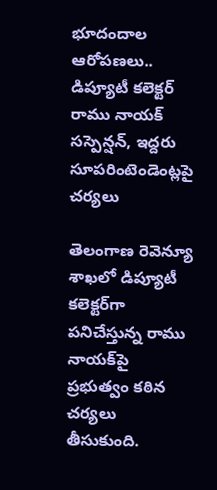భూదందాల ఆరోపణలు.. డిప్యూటీ కలెక్టర్ రాము నాయక్ సస్పెన్షన్, ఇద్దరు సూపరింటెండెంట్లపై చర్యలు

తెలంగాణ రెవెన్యూ శాఖలో డిప్యూటీ కలెక్టర్‌గా పనిచేస్తున్న రాము నాయక్‌పై ప్రభుత్వం కఠిన చర్యలు తీసుకుంది.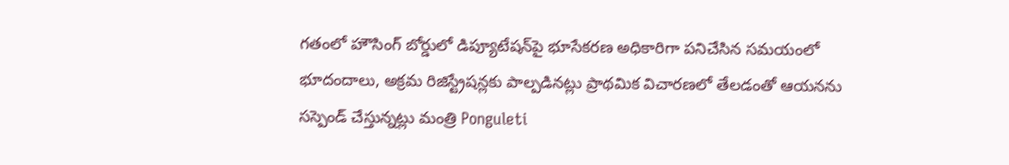గతంలో హౌసింగ్ బోర్డులో డిప్యూటేషన్‌పై భూసేకరణ అధికారిగా పనిచేసిన సమయంలో భూదందాలు, అక్రమ రిజిస్ట్రేషన్లకు పాల్పడినట్లు ప్రాథమిక విచారణలో తేలడంతో ఆయనను సస్పెండ్ చేస్తున్నట్లు మంత్రి Ponguleti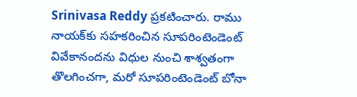Srinivasa Reddy ప్రకటించారు. రాము నాయక్‌కు సహకరించిన సూపరింటెండెంట్ వివేకానందను విధుల నుంచి శాశ్వతంగా తొలగించగా, మరో సూపరింటెండెంట్ బోనా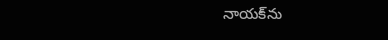నాయక్‌ను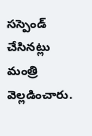సస్పెండ్ చేసినట్లు మంత్రి వెల్లడించారు.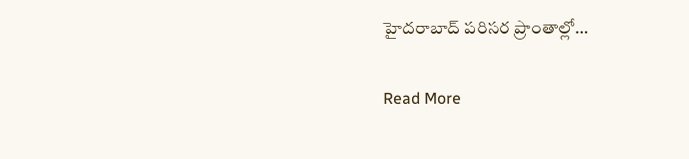హైదరాబాద్ పరిసర ప్రాంతాల్లో…

Read More